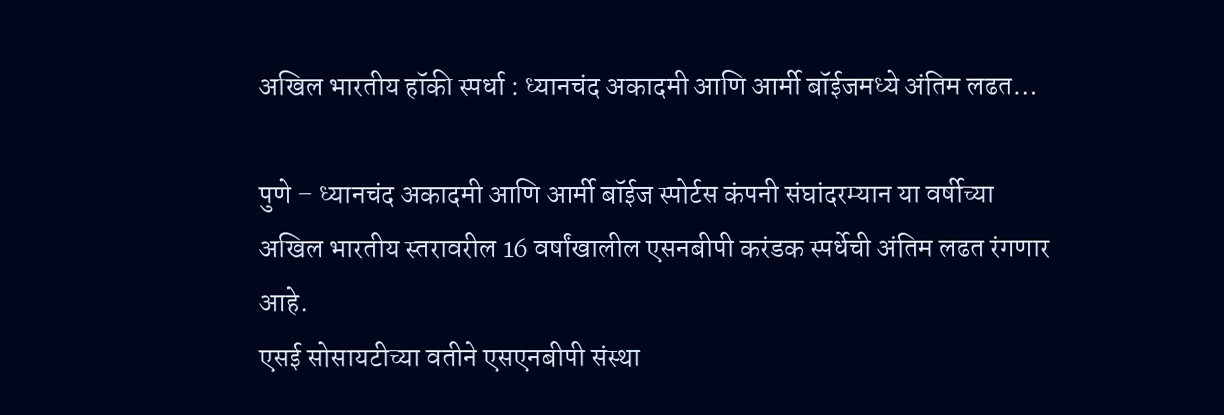अखिल भारतीय हॉकी स्पर्धा : ध्यानचंद अकादमी आणि आर्मी बॉईजमध्ये अंतिम लढत…

पुणे – ध्यानचंद अकादमी आणि आर्मी बॉईज स्पोर्टस कंपनी संघांदरम्यान या वर्षीच्या अखिल भारतीय स्तरावरील 16 वर्षांखालील एसनबीपी करंडक स्पर्धेची अंतिम लढत रंगणार आहे.
एसई सोसायटीच्या वतीने एसएनबीपी संस्था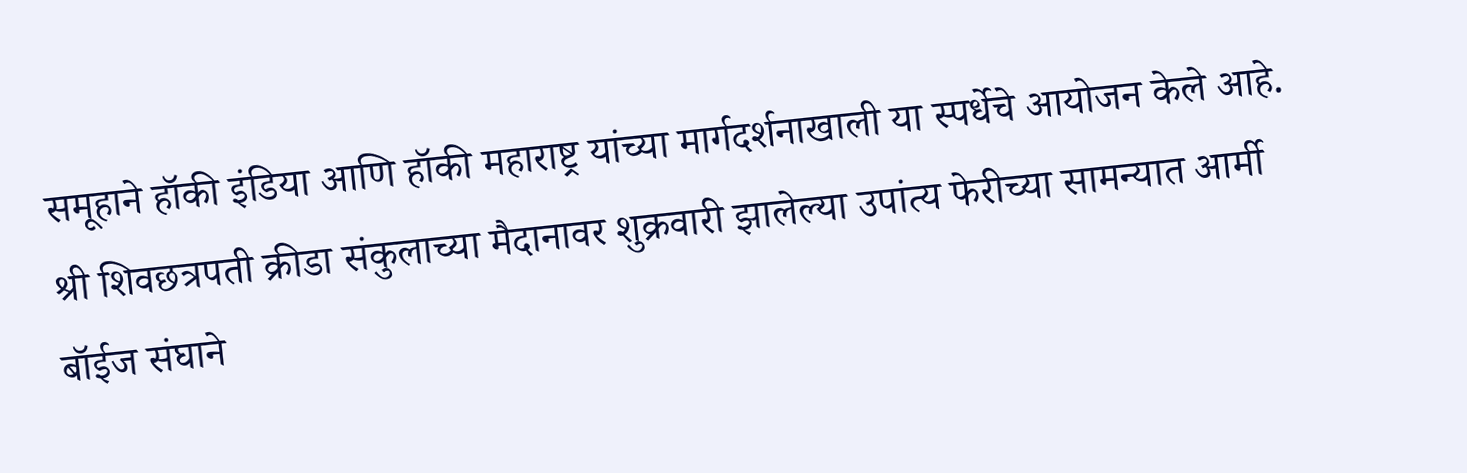समूहाने हॉकी इंडिया आणि हॉकी महाराष्ट्र यांच्या मार्गदर्शनाखाली या स्पर्धेचे आयोजन केले आहे.
श्री शिवछत्रपती क्रीडा संकुलाच्या मैदानावर शुक्रवारी झालेल्या उपांत्य फेरीच्या सामन्यात आर्मी बॉईज संघाने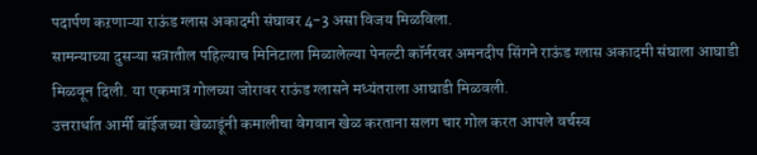पदार्पण कऱणाऱ्या राऊंड ग्लास अकादमी संघावर 4-3 असा विजय मिळविला.
सामन्याच्या दुसऱ्या सत्रातील पहिल्याच मिनिटाला मिळालेल्या पेनल्टी कॉर्नरवर अमनदीप सिंगने राऊंड ग्लास अकादमी संघाला आघाडी मिळवून दिली. या एकमात्र गोलच्या जोरावर राऊंड ग्लासने मध्यंतराला आघाडी मिळवली.
उत्तरार्धात आर्मी बॉईजच्या खेळाडूंनी कमालीचा वेगवान खेळ करताना सलग चार गोल करत आपले वर्चस्व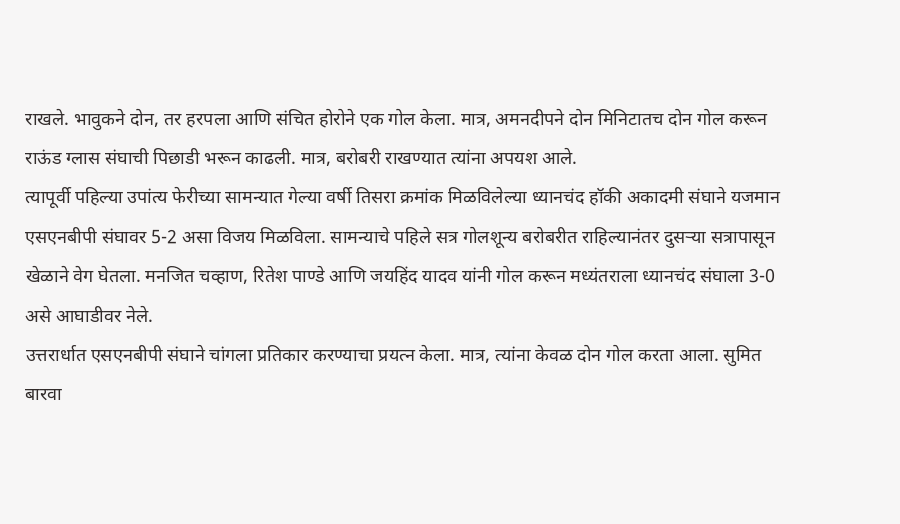राखले. भावुकने दोन, तर हरपला आणि संचित होरोने एक गोल केला. मात्र, अमनदीपने दोन मिनिटातच दोन गोल करून राऊंड ग्लास संघाची पिछाडी भरून काढली. मात्र, बरोबरी राखण्यात त्यांना अपयश आले.
त्यापूर्वी पहिल्या उपांत्य फेरीच्या सामन्यात गेल्या वर्षी तिसरा क्रमांक मिळविलेल्या ध्यानचंद हॉकी अकादमी संघाने यजमान एसएनबीपी संघावर 5-2 असा विजय मिळविला. सामन्याचे पहिले सत्र गोलशून्य बरोबरीत राहिल्यानंतर दुसऱ्या सत्रापासून खेळाने वेग घेतला. मनजित चव्हाण, रितेश पाण्डे आणि जयहिंद यादव यांनी गोल करून मध्यंतराला ध्यानचंद संघाला 3-0 असे आघाडीवर नेले.
उत्तरार्धात एसएनबीपी संघाने चांगला प्रतिकार करण्याचा प्रयत्न केला. मात्र, त्यांना केवळ दोन गोल करता आला. सुमित बारवा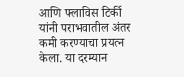आणि फ्लाविस टिर्की यांनी पराभवातील अंतर कमी करण्याचा प्रयत्न केला. या दरम्यान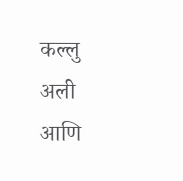कल्लु अली आणि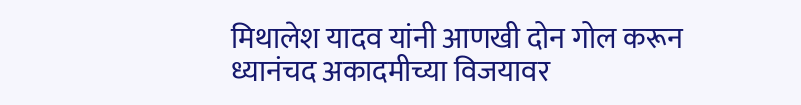मिथालेश यादव यांनी आणखी दोन गोल करून ध्यानंचद अकादमीच्या विजयावर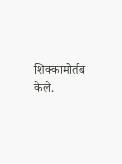शिक्कामोर्तब केले.